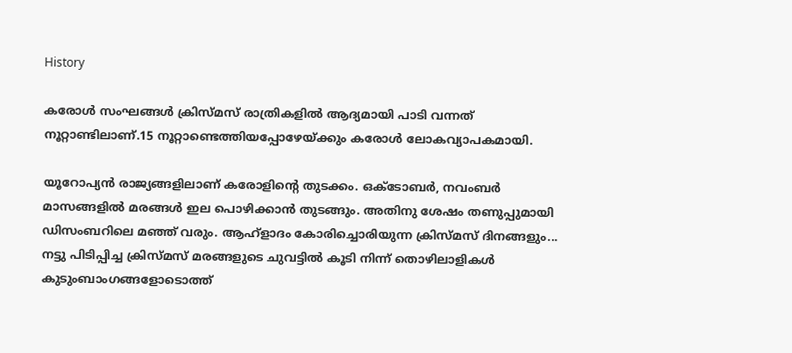History

കരോള്‍ സംഘങ്ങള്‍ ക്രിസ്മസ് രാത്രികളില്‍ ആദ്യമായി പാടി വന്നത് നൂറ്റാണ്ടിലാണ്.15 നൂറ്റാണ്ടെത്തിയപ്പോഴേയ്ക്കും കരോള്‍ ലോകവ്യാപകമായി.

യൂറോപ്യന്‍ രാജ്യങ്ങളിലാണ് കരോളിന്റെ തുടക്കം. ഒക്ടോബര്‍, നവംബര്‍ മാസങ്ങളില്‍ മരങ്ങള്‍ ഇല പൊഴിക്കാന്‍ തുടങ്ങും. അതിനു ശേഷം തണുപ്പുമായി ഡിസംബറിലെ മഞ്ഞ് വരും. ആഹ്ളാദം കോരിച്ചൊരിയുന്ന ക്രിസ്മസ് ദിനങ്ങളും... നട്ടു പിടിപ്പിച്ച ക്രിസ്മസ് മരങ്ങളുടെ ചുവട്ടില്‍ കൂടി നിന്ന് തൊഴിലാളികള്‍ കുടുംബാംഗങ്ങളോടൊത്ത്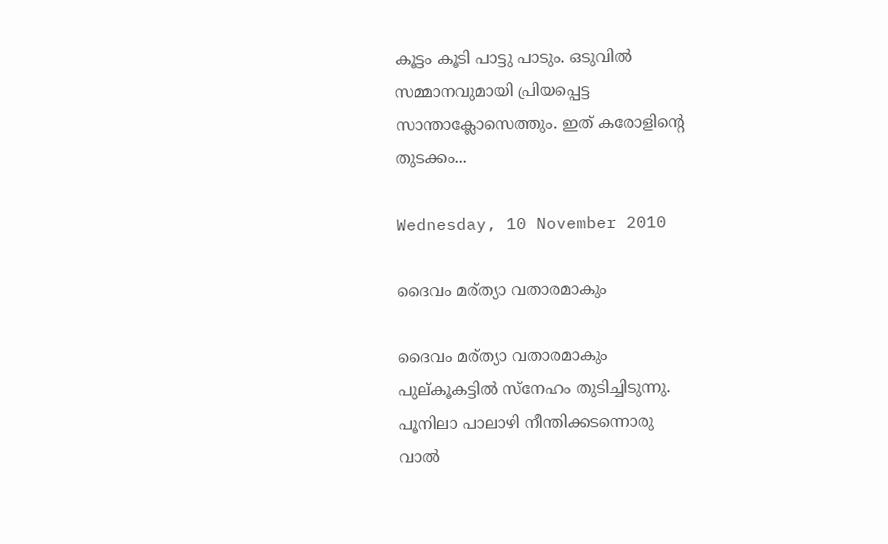കൂട്ടം കൂടി പാട്ടു പാടും. ഒടുവില്‍ സമ്മാനവുമായി പ്രിയപ്പെട്ട സാന്താക്ലോസെത്തും. ഇത് കരോളിന്റെ തുടക്കം...

Wednesday, 10 November 2010

ദൈവം മര്ത്യാ വതാരമാകും

ദൈവം മര്ത്യാ വതാരമാകും
പുല്കൂകട്ടില്‍ സ്നേഹം തുടിച്ചിടുന്നു.
പൂനിലാ പാലാഴി നീന്തിക്കടന്നൊരു
വാല്‍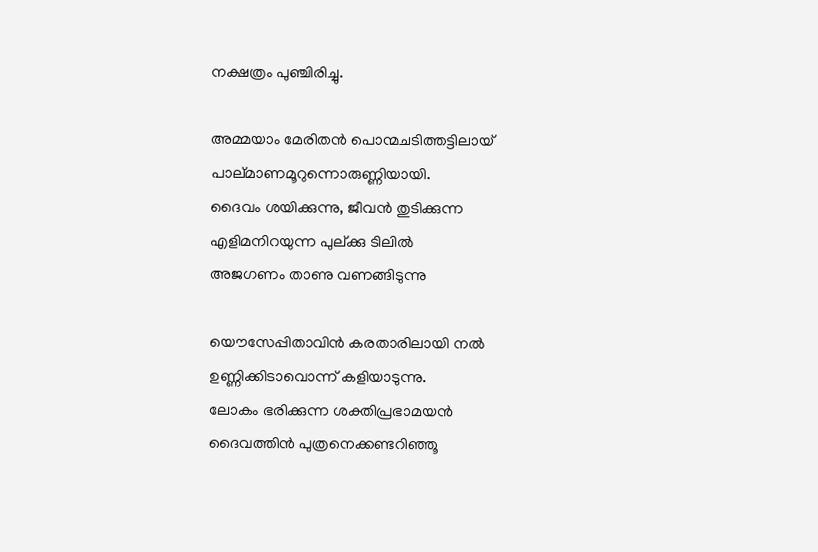നക്ഷത്രം പുഞ്ചിരിച്ചു.

അമ്മയാം മേരിതന്‍ പൊന്മചടിത്തട്ടിലായ്
പാല്മാണമൂറുന്നൊരുണ്ണിയായി.
ദൈവം ശയിക്കുന്നു, ജീവന്‍ തുടിക്കുന്ന
എളിമനിറയുന്ന പുല്ക്കു ടിലില്‍
അജഗണം താണു വണങ്ങിടുന്നു

യൌസേപ്പിതാവിന്‍ കരതാരിലായി നല്‍
ഉണ്ണിക്കിടാവൊന്ന് കളിയാടുന്നു.
ലോകം ഭരിക്കുന്ന ശക്തിപ്രഭാമയന്‍
ദൈവത്തിന്‍ പുത്രനെക്കണ്ടറിഞ്ഞൂ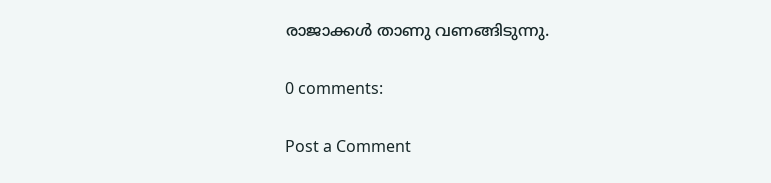രാജാക്കള്‍ താണു വണങ്ങിടുന്നു.

0 comments:

Post a Comment